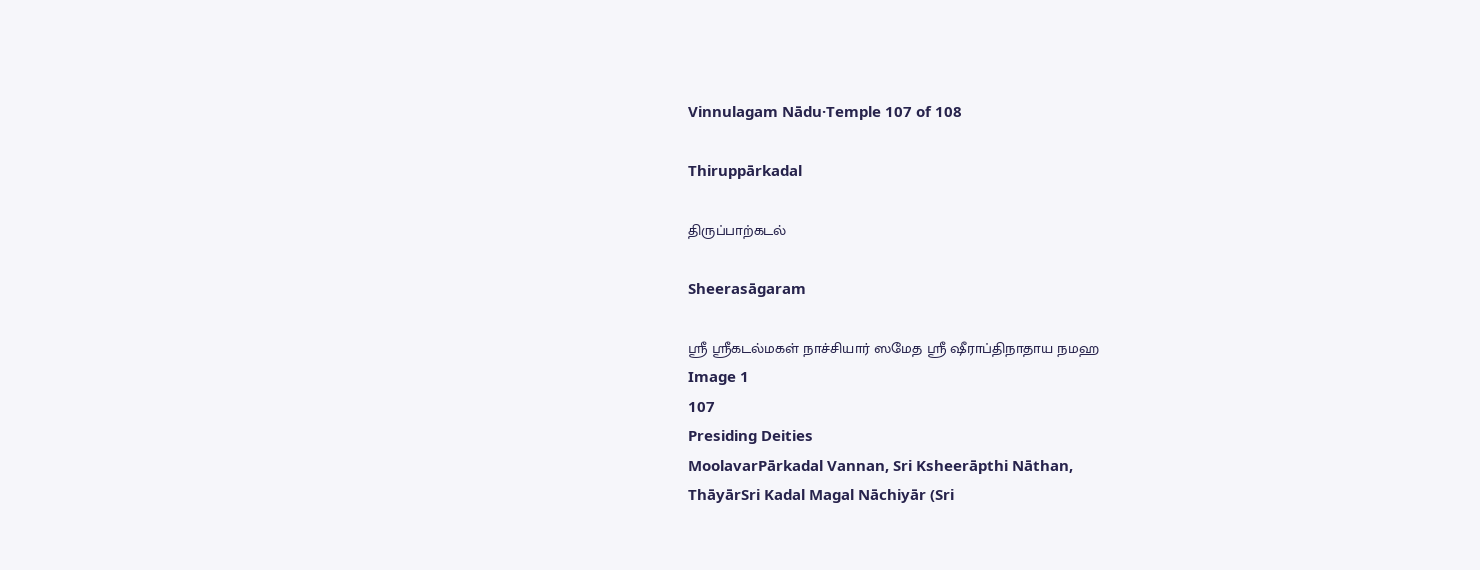Vinnulagam Nādu·Temple 107 of 108

Thiruppārkadal

திருப்பாற்கடல்

Sheerasāgaram

ஸ்ரீ ஸ்ரீகடல்மகள் நாச்சியார் ஸமேத ஸ்ரீ ஷீராப்திநாதாய நமஹ
Image 1
107
Presiding Deities
MoolavarPārkadal Vannan, Sri Ksheerāpthi Nāthan,
ThāyārSri Kadal Magal Nāchiyār (Sri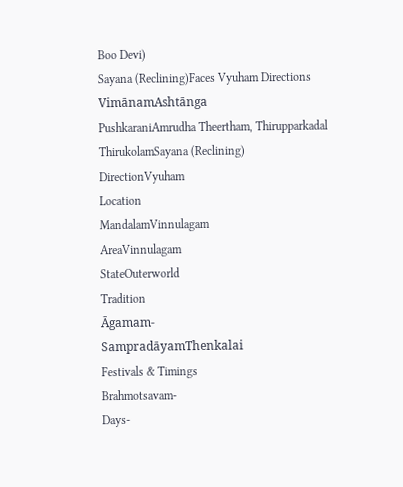Boo Devi)
Sayana (Reclining)Faces Vyuham Directions
VimānamAshtānga
PushkaraniAmrudha Theertham, Thirupparkadal
ThirukolamSayana (Reclining)
DirectionVyuham
Location
MandalamVinnulagam
AreaVinnulagam
StateOuterworld
Tradition
Āgamam-
SampradāyamThenkalai
Festivals & Timings
Brahmotsavam-
Days-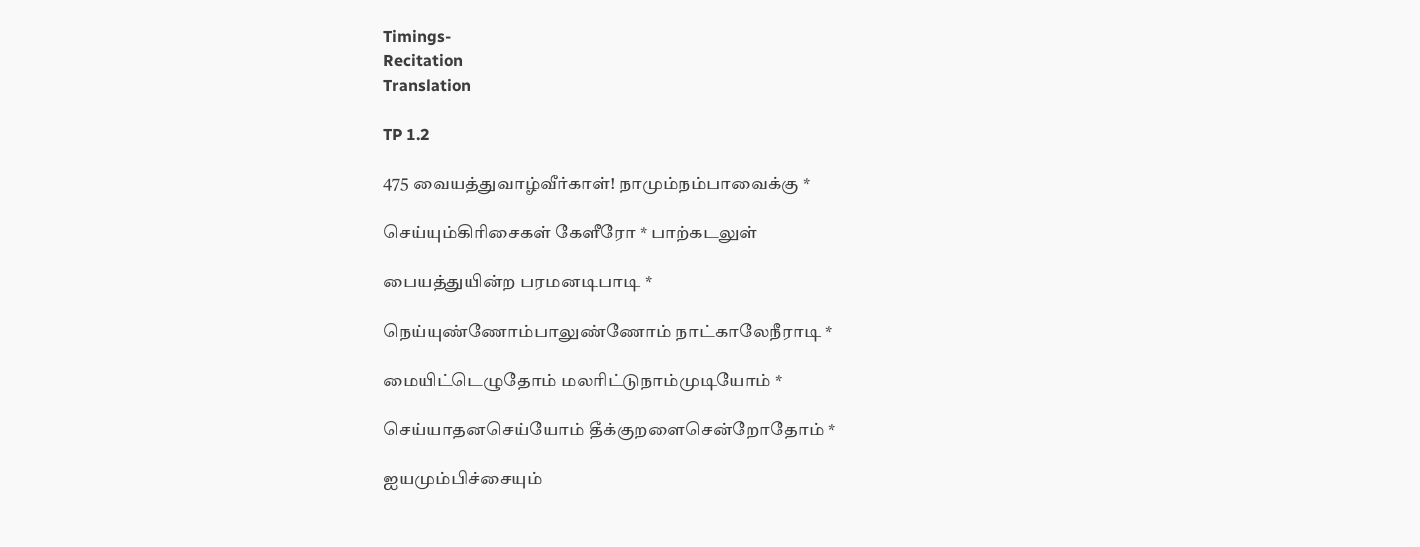Timings-
Recitation
Translation

TP 1.2

475 வையத்துவாழ்வீர்காள்! நாமும்நம்பாவைக்கு *

செய்யும்கிரிசைகள் கேளீரோ * பாற்கடலுள்

பையத்துயின்ற பரமனடிபாடி *

நெய்யுண்ணோம்பாலுண்ணோம் நாட்காலேநீராடி *

மையிட்டெழுதோம் மலரிட்டுநாம்முடியோம் *

செய்யாதனசெய்யோம் தீக்குறளைசென்றோதோம் *

ஐயமும்பிச்சையும்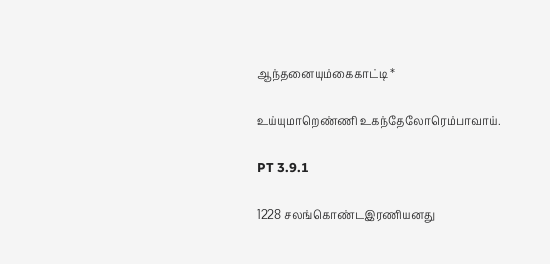ஆந்தனையும்கைகாட்டி *

உய்யுமாறெண்ணி உகந்தேலோரெம்பாவாய்.

PT 3.9.1

1228 சலங்கொண்டஇரணியனது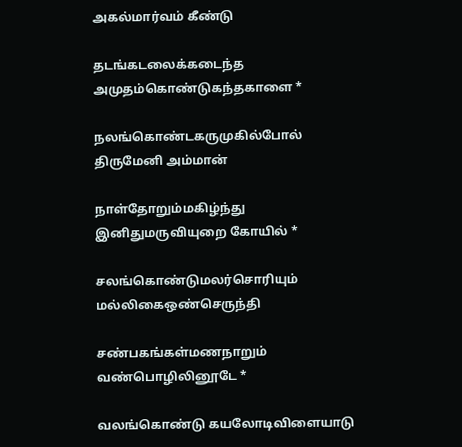அகல்மார்வம் கீண்டு

தடங்கடலைக்கடைந்த அமுதம்கொண்டுகந்தகாளை *

நலங்கொண்டகருமுகில்போல் திருமேனி அம்மான்

நாள்தோறும்மகிழ்ந்து இனிதுமருவியுறை கோயில் *

சலங்கொண்டுமலர்சொரியும் மல்லிகைஒண்செருந்தி

சண்பகங்கள்மணநாறும் வண்பொழிலினூடே *

வலங்கொண்டு கயலோடிவிளையாடு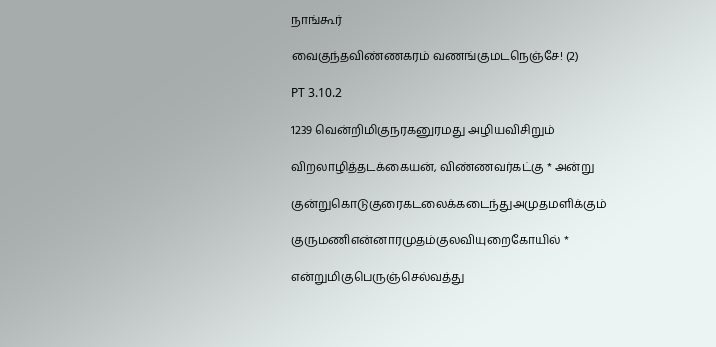நாங்கூர்

வைகுந்தவிண்ணகரம் வணங்குமடநெஞ்சே! (2)

PT 3.10.2

1239 வென்றிமிகுநரகனுரமது அழியவிசிறும்

விறலாழித்தடக்கையன், விண்ணவர்கட்கு * அன்று

குன்றுகொடுகுரைகடலைக்கடைந்துஅமுதமளிக்கும்

குருமணிஎன்னாரமுதம்குலவியுறைகோயில் *

என்றுமிகுபெருஞ்செல்வத்து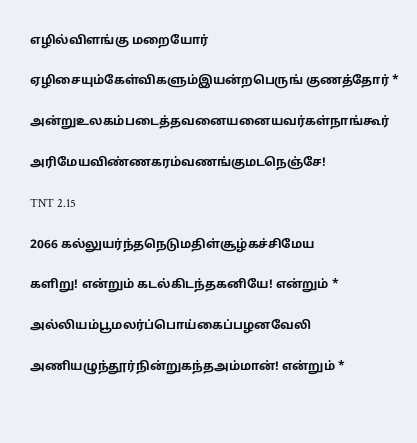எழில்விளங்கு மறையோர்

ஏழிசையும்கேள்விகளும்இயன்றபெருங் குணத்தோர் *

அன்றுஉலகம்படைத்தவனையனையவர்கள்நாங்கூர்

அரிமேயவிண்ணகரம்வணங்குமடநெஞ்சே!

TNT 2.15

2066 கல்லுயர்ந்தநெடுமதிள்சூழ்கச்சிமேய

களிறு! என்றும் கடல்கிடந்தகனியே! என்றும் *

அல்லியம்பூமலர்ப்பொய்கைப்பழனவேலி

அணியழுந்தூர்நின்றுகந்தஅம்மான்! என்றும் *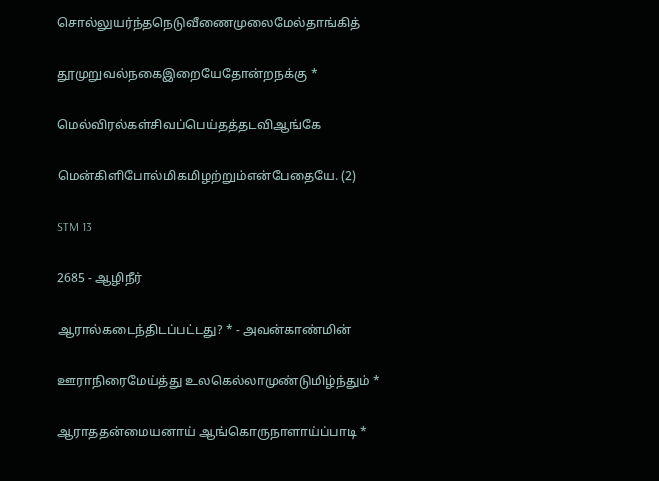சொல்லுயர்ந்தநெடுவீணைமுலைமேல்தாங்கித்

தூமுறுவல்நகைஇறையேதோன்றநக்கு *

மெல்விரல்கள்சிவப்பெய்தத்தடவிஆங்கே

மென்கிளிபோல்மிகமிழற்றும்என்பேதையே. (2)

STM 13

2685 - ஆழிநீர்

ஆரால்கடைந்திடப்பட்டது? * - அவன்காண்மின்

ஊராநிரைமேய்த்து உலகெல்லாமுண்டுமிழ்ந்தும் *

ஆராததன்மையனாய் ஆங்கொருநாளாய்ப்பாடி *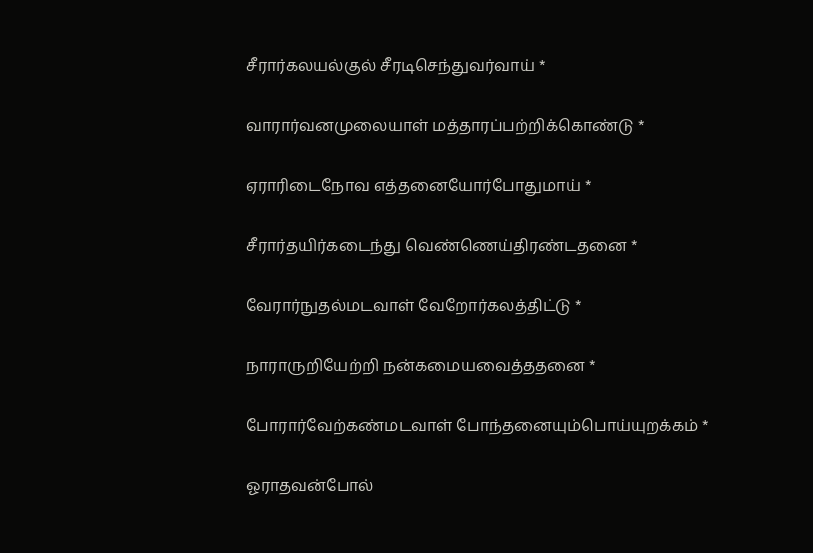சீரார்கலயல்குல் சீரடிசெந்துவர்வாய் *

வாரார்வனமுலையாள் மத்தாரப்பற்றிக்கொண்டு *

ஏராரிடைநோவ எத்தனையோர்போதுமாய் *

சீரார்தயிர்கடைந்து வெண்ணெய்திரண்டதனை *

வேரார்நுதல்மடவாள் வேறோர்கலத்திட்டு *

நாராருறியேற்றி நன்கமையவைத்ததனை *

போரார்வேற்கண்மடவாள் போந்தனையும்பொய்யுறக்கம் *

ஓராதவன்போல்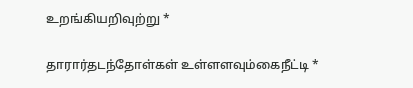உறங்கியறிவுற்று *

தாரார்தடந்தோள்கள் உள்ளளவும்கைநீட்டி *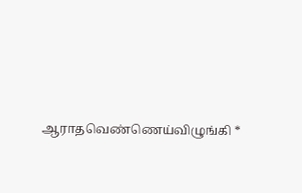ஆராதவெண்ணெய்விழுங்கி *